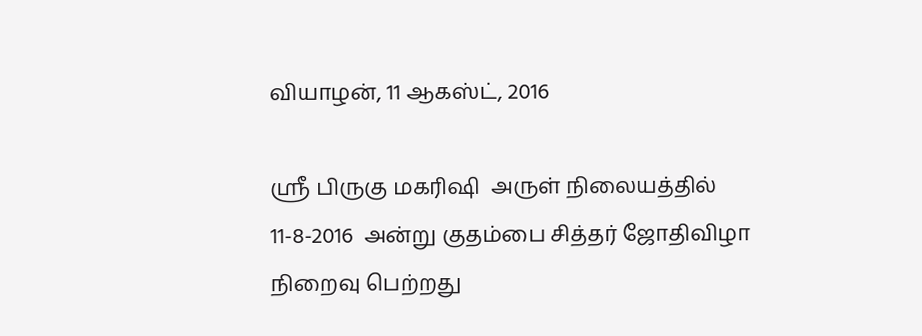வியாழன், 11 ஆகஸ்ட், 2016

ஸ்ரீ பிருகு மகரிஷி  அருள் நிலையத்தில் 11-8-2016  அன்று குதம்பை சித்தர் ஜோதிவிழா நிறைவு பெற்றது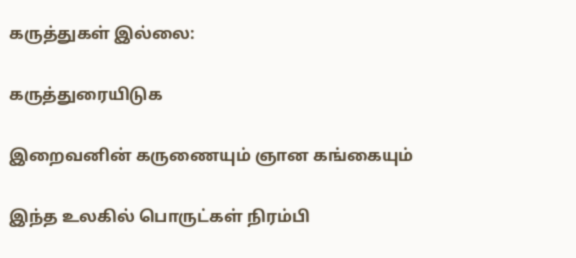கருத்துகள் இல்லை:

கருத்துரையிடுக

இறைவனின் கருணையும் ஞான கங்கையும்

இந்த உலகில் பொருட்கள் நிரம்பி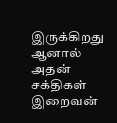இருக்கிறது ஆனால் அதன் சக்திகள் இறைவன்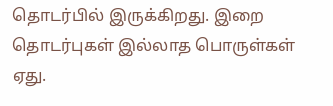தொடர்பில் இருக்கிறது. இறை தொடர்புகள் இல்லாத பொருள்கள் ஏது.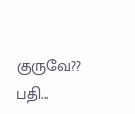குருவே??  பதி...